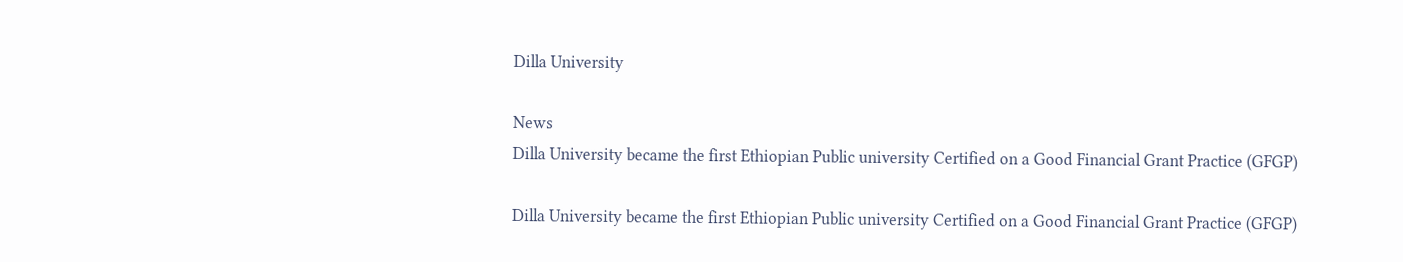Dilla University

News
Dilla University became the first Ethiopian Public university Certified on a Good Financial Grant Practice (GFGP)

Dilla University became the first Ethiopian Public university Certified on a Good Financial Grant Practice (GFGP)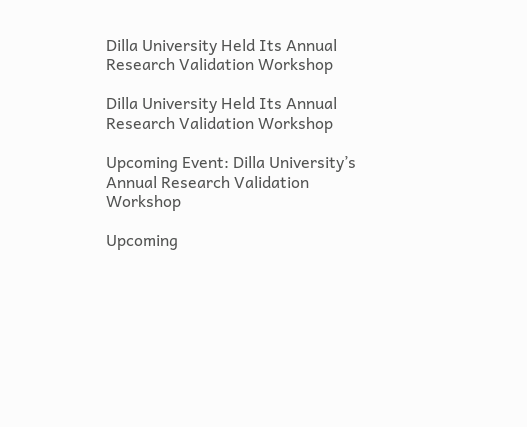Dilla University Held Its Annual Research Validation Workshop

Dilla University Held Its Annual Research Validation Workshop

Upcoming Event: Dilla University’s Annual Research Validation Workshop

Upcoming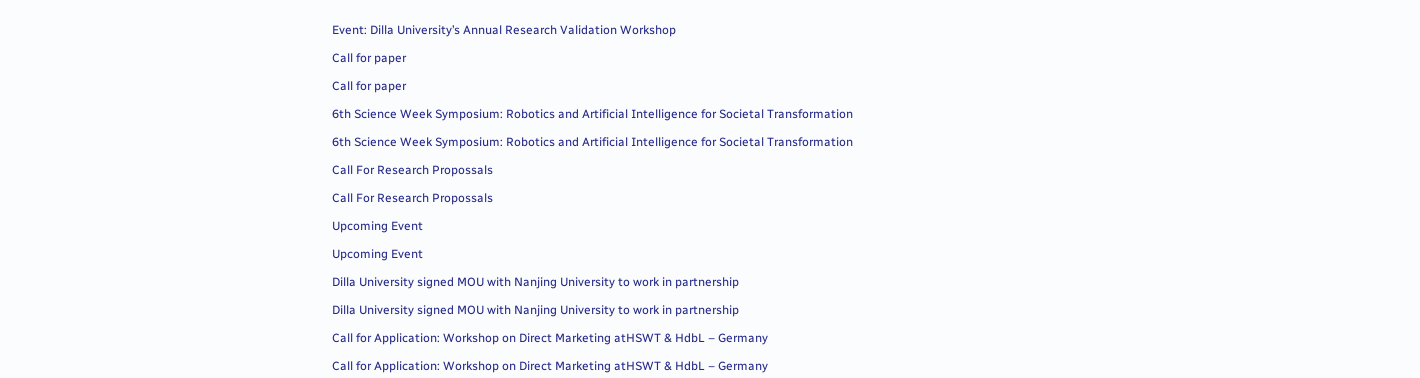Event: Dilla University’s Annual Research Validation Workshop

Call for paper

Call for paper

6th Science Week Symposium: Robotics and Artificial Intelligence for Societal Transformation

6th Science Week Symposium: Robotics and Artificial Intelligence for Societal Transformation

Call For Research Propossals

Call For Research Propossals

Upcoming Event

Upcoming Event

Dilla University signed MOU with Nanjing University to work in partnership

Dilla University signed MOU with Nanjing University to work in partnership

Call for Application: Workshop on Direct Marketing atHSWT & HdbL – Germany

Call for Application: Workshop on Direct Marketing atHSWT & HdbL – Germany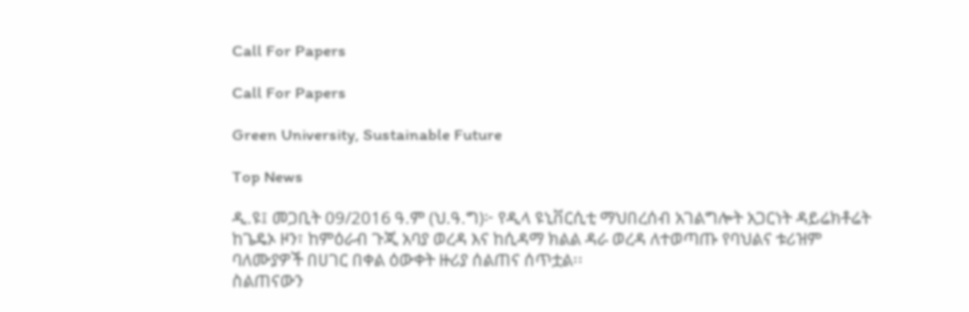Call For Papers

Call For Papers

Green University, Sustainable Future

Top News

ዲ.ዩ፤ መጋቢት 09/2016 ዓ.ም (ህ.ዓ.ግ)፦ የዲላ ዩኒቨርሲቲ ማህበረሰብ አገልግሎት አጋርነት ዳይሬክቶሬት ከጌዴኦ ዞን፣ ከምዕራብ ጉጂ አባያ ወረዳ እና ከሲዳማ ክልል ዳራ ወረዳ ለተወጣጡ የባህልና ቱሪዝም ባለሙያዎች በሀገር በቀል ዕውቀት ዙሪያ ሰልጠና ሰጥቷል፡፡
ስልጠናውን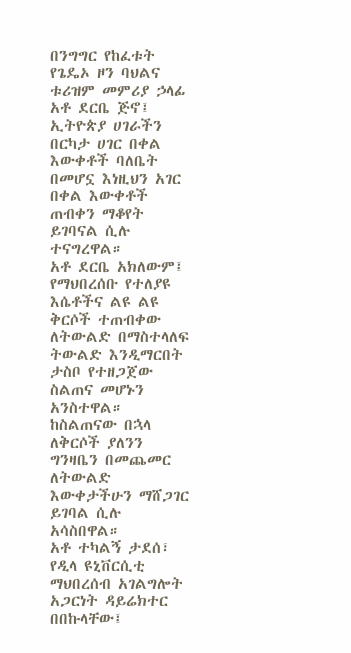በንግግር የከፈቱት የጌዴኦ ዞን ባህልና ቱሪዝም መምሪያ ኃላፊ አቶ ደርቤ ጅኖ፤ ኢትዮጵያ ሀገራችን በርካታ ሀገር በቀል እውቀቶች ባለቤት በመሆኗ እነዚህን አገር በቀል እውቀቶች ጠብቀን ማቆየት ይገባናል ሲሉ ተናግረዋል።
አቶ ደርቤ አክለውም፤ የማህበረሰቡ የተለያዩ እሴቶችና ልዩ ልዩ ቅርሶች ተጠብቀው ለትውልድ በማስተላለፍ ትውልድ እንዲማርበት ታስቦ የተዘጋጀው ስልጠና መሆኑን አንስተዋል። ከስልጠናው በኋላ ለቅርሶች ያለንን ግንዛቤን በመጨመር ለትውልድ እውቀታችሁን ማሸጋገር ይገባል ሲሉ አሳስበዋል።
አቶ ተካልኝ ታደሰ፣ የዲላ ዩኒቨርሲቲ ማህበረሰብ አገልግሎት አጋርነት ዳይሬክተር በበኩላቸው፤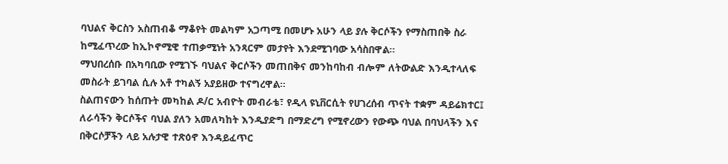ባህልና ቅርስን አስጠብቆ ማቆየት መልካም አጋጣሚ በመሆኑ አሁን ላይ ያሉ ቅርሶችን የማስጠበቅ ስራ ከሚፈጥረው ከኢኮኖሚዊ ተጠቃሚነት አንጻርም መታየት እንደሚገባው አሳስበዋል።
ማህበረሰቡ በአካባቢው የሚገኙ ባህልና ቅርሶችን መጠበቅና መንከባከብ ብሎም ለትውልድ እንዲተላለፍ መስራት ይገባል ሲሉ አቶ ተካልኝ አያይዘው ተናግረዋል።
ስልጠናውን ከሰጡት መካከል ዶ/ር አብዮት መብራቴ፣ የዲላ ዩኒቨርሲት የሀገረሰብ ጥናት ተቋም ዳይሬክተር፤ ለራሳችን ቅርሶችና ባህል ያለን አመለካከት እንዲያድግ በማድረግ የሚኖረውን የውጭ ባህል በባህላችን እና በቅርሶቻችን ላይ አሉታዊ ተጽዕኖ እንዳይፈጥር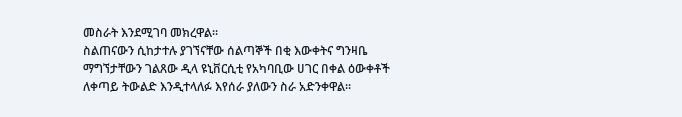መስራት እንደሚገባ መክረዋል።
ስልጠናውን ሲከታተሉ ያገኘናቸው ሰልጣኞች በቂ እውቀትና ግንዛቤ ማግኘታቸውን ገልጸው ዲላ ዩኒቨርሲቲ የአካባቢው ሀገር በቀል ዕውቀቶች ለቀጣይ ትውልድ እንዲተላለፉ እየሰራ ያለውን ስራ አድንቀዋል።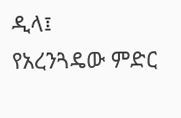ዲላ፤
የአረንጓዴው ምድር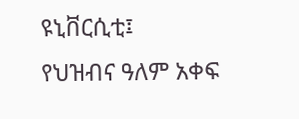ዩኒቨርሲቲ፤
የህዝብና ዓለም አቀፍ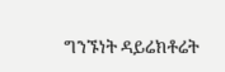ግንኙነት ዳይሬክቶሬት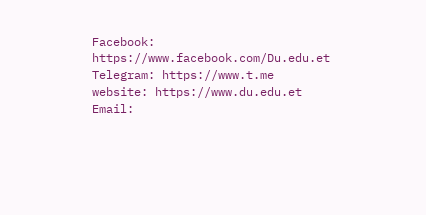Facebook:
https://www.facebook.com/Du.edu.et
Telegram: https://www.t.me
website: https://www.du.edu.et
Email: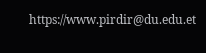https://www.pirdir@du.edu.et